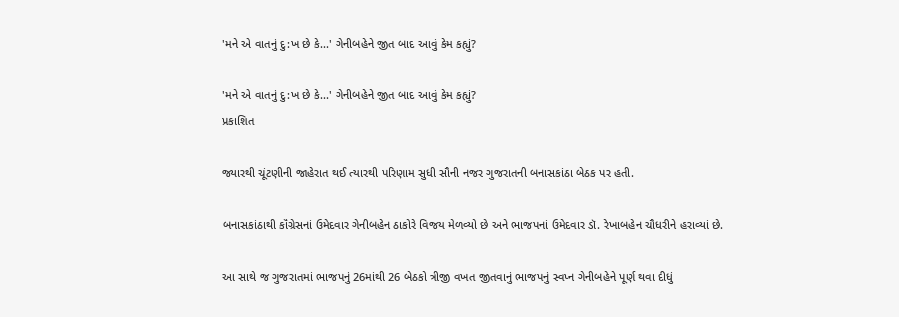'મને એ વાતનું દુ:ખ છે કે...' ગેનીબહેને જીત બાદ આવું કેમ કહ્યું?

'મને એ વાતનું દુ:ખ છે કે...' ગેનીબહેને જીત બાદ આવું કેમ કહ્યું?
પ્રકાશિત

જ્યારથી ચૂંટણીની જાહેરાત થઈ ત્યારથી પરિણામ સુધી સૌની નજર ગુજરાતની બનાસકાંઠા બેઠક પર હતી.

બનાસકાંઠાથી કૉંગ્રેસનાં ઉમેદવાર ગેનીબહેન ઠાકોરે વિજય મેળવ્યો છે અને ભાજપનાં ઉમેદવાર ડૉ. રેખાબહેન ચૌધરીને હરાવ્યાં છે.

આ સાથે જ ગુજરાતમાં ભાજપનું 26માંથી 26 બેઠકો ત્રીજી વખત જીતવાનું ભાજપનું સ્વપ્ન ગેનીબહેને પૂર્ણ થવા દીધું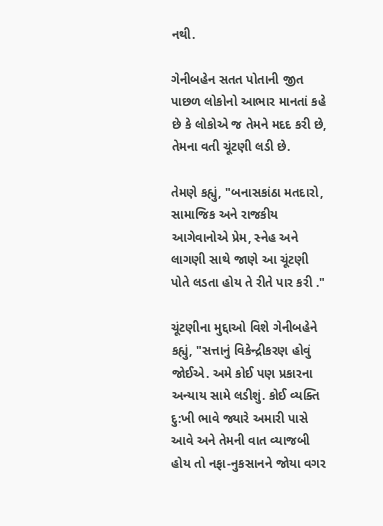નથી.

ગેનીબહેન સતત પોતાની જીત પાછળ લોકોનો આભાર માનતાં કહે છે કે લોકોએ જ તેમને મદદ કરી છે, તેમના વતી ચૂંટણી લડી છે.

તેમણે કહ્યું, "બનાસકાંઠા મતદારો, સામાજિક અને રાજકીય આગેવાનોએ પ્રેમ, સ્નેહ અને લાગણી સાથે જાણે આ ચૂંટણી પોતે લડતા હોય તે રીતે પાર કરી ."

ચૂંટણીના મુદ્દાઓ વિશે ગેનીબહેને કહ્યું, "સત્તાનું વિકેન્દ્રીકરણ હોવું જોઈએ. અમે કોઈ પણ પ્રકારના અન્યાય સામે લડીશું. કોઈ વ્યક્તિ દુ:ખી ભાવે જ્યારે અમારી પાસે આવે અને તેમની વાત વ્યાજબી હોય તો નફા-નુકસાનને જોયા વગર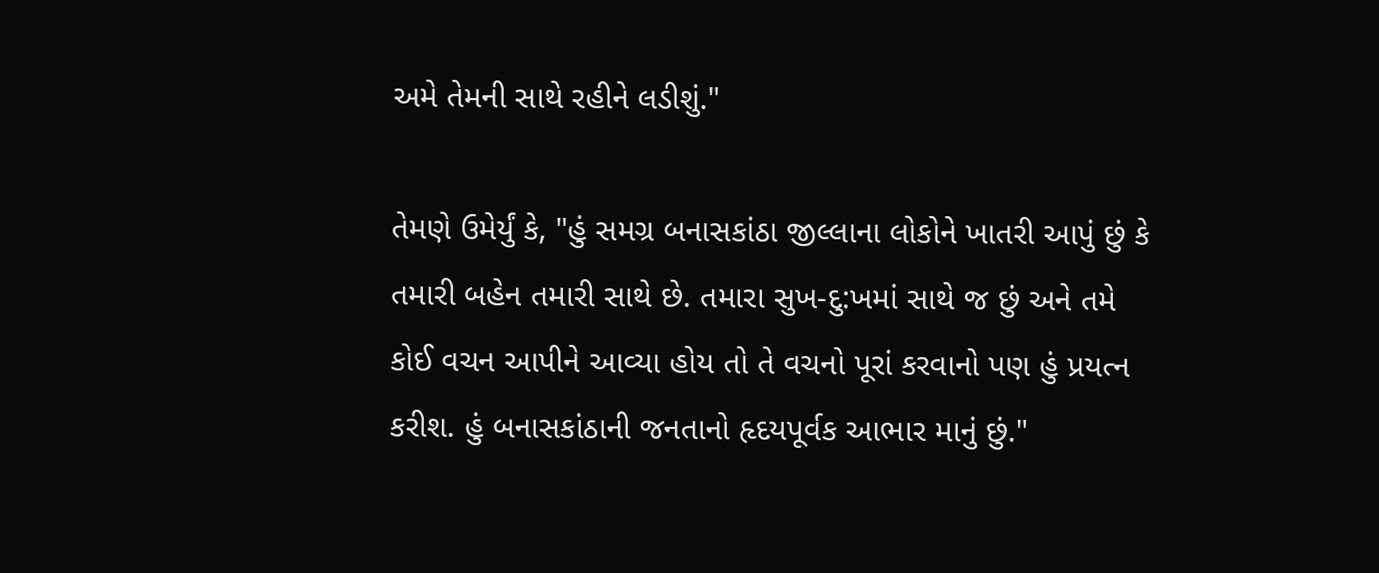અમે તેમની સાથે રહીને લડીશું."

તેમણે ઉમેર્યું કે, "હું સમગ્ર બનાસકાંઠા જીલ્લાના લોકોને ખાતરી આપું છું કે તમારી બહેન તમારી સાથે છે. તમારા સુખ-દુ:ખમાં સાથે જ છું અને તમે કોઈ વચન આપીને આવ્યા હોય તો તે વચનો પૂરાં કરવાનો પણ હું પ્રયત્ન કરીશ. હું બનાસકાંઠાની જનતાનો હૃદયપૂર્વક આભાર માનું છું."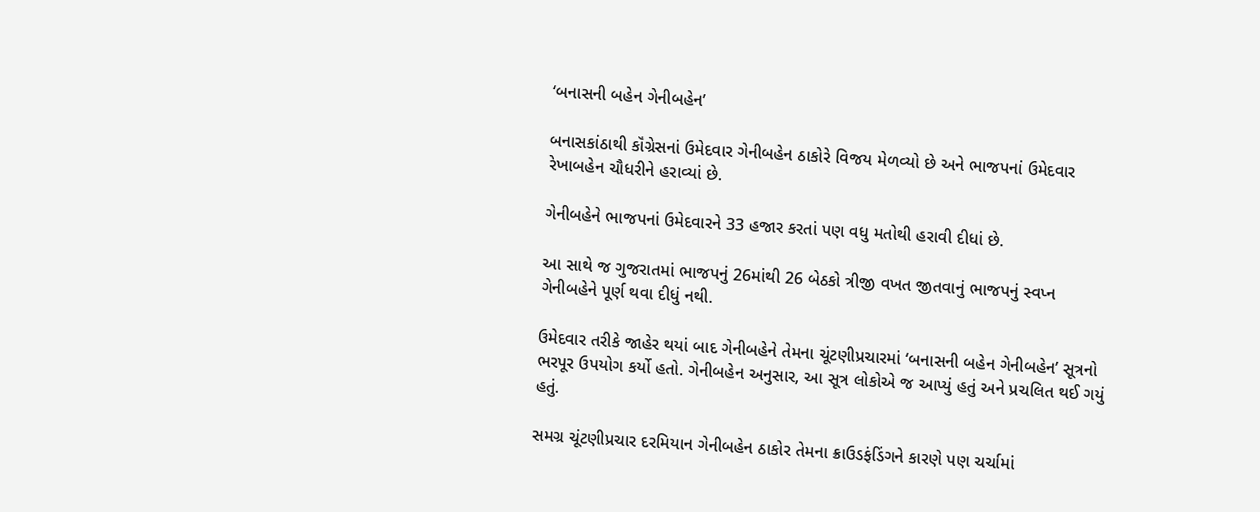‘બનાસની બહેન ગેનીબહેન’

બનાસકાંઠાથી કૉંગ્રેસનાં ઉમેદવાર ગેનીબહેન ઠાકોરે વિજય મેળવ્યો છે અને ભાજપનાં ઉમેદવાર રેખાબહેન ચૌધરીને હરાવ્યાં છે.

ગેનીબહેને ભાજપનાં ઉમેદવારને 33 હજાર કરતાં પણ વધુ મતોથી હરાવી દીધાં છે.

આ સાથે જ ગુજરાતમાં ભાજપનું 26માંથી 26 બેઠકો ત્રીજી વખત જીતવાનું ભાજપનું સ્વપ્ન ગેનીબહેને પૂર્ણ થવા દીધું નથી.

ઉમેદવાર તરીકે જાહેર થયાં બાદ ગેનીબહેને તેમના ચૂંટણીપ્રચારમાં ‘બનાસની બહેન ગેનીબહેન’ સૂત્રનો ભરપૂર ઉપયોગ કર્યો હતો. ગેનીબહેન અનુસાર, આ સૂત્ર લોકોએ જ આપ્યું હતું અને પ્રચલિત થઈ ગયું હતું.

સમગ્ર ચૂંટણીપ્રચાર દરમિયાન ગેનીબહેન ઠાકોર તેમના ક્રાઉડફંડિંગને કારણે પણ ચર્ચામાં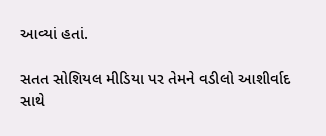આવ્યાં હતાં.

સતત સોશિયલ મીડિયા પર તેમને વડીલો આશીર્વાદ સાથે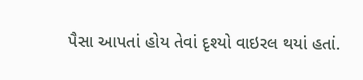પૈસા આપતાં હોય તેવાં દૃશ્યો વાઇરલ થયાં હતાં.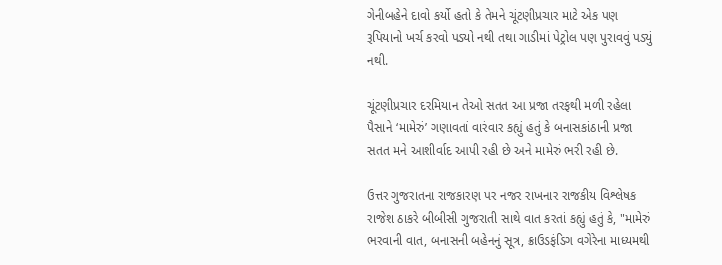ગેનીબહેને દાવો કર્યો હતો કે તેમને ચૂંટણીપ્રચાર માટે એક પણ રૂપિયાનો ખર્ચ કરવો પડ્યો નથી તથા ગાડીમાં પેટ્રોલ પણ પુરાવવું પડ્યું નથી.

ચૂંટણીપ્રચાર દરમિયાન તેઓ સતત આ પ્રજા તરફથી મળી રહેલા પૈસાને ‘મામેરું’ ગણાવતાં વારંવાર કહ્યું હતું કે બનાસકાંઠાની પ્રજા સતત મને આશીર્વાદ આપી રહી છે અને મામેરું ભરી રહી છે.

ઉત્તર ગુજરાતના રાજકારણ પર નજર રાખનાર રાજકીય વિશ્લેષક રાજેશ ઠાકરે બીબીસી ગુજરાતી સાથે વાત કરતાં કહ્યું હતું કે, "મામેરું ભરવાની વાત, બનાસની બહેનનું સૂત્ર, ક્રાઉડફંડિગ વગેરેના માધ્યમથી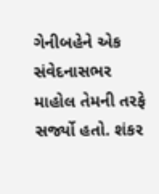ગેનીબહેને એક સંવેદનાસભર માહોલ તેમની તરફે સર્જ્યો હતો. શંકર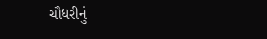ચૌધરીનું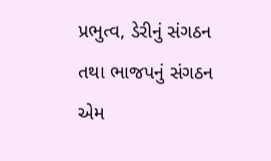પ્રભુત્વ, ડેરીનું સંગઠન તથા ભાજપનું સંગઠન એમ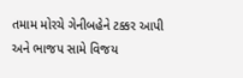તમામ મોરચે ગેનીબહેને ટક્કર આપી અને ભાજપ સામે વિજય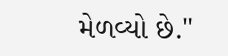મેળવ્યો છે."